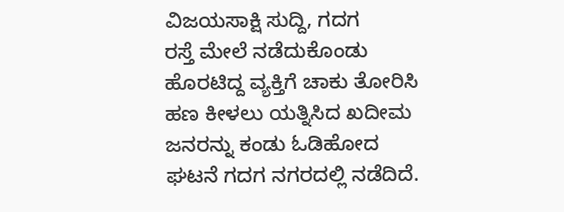ವಿಜಯಸಾಕ್ಷಿ ಸುದ್ದಿ, ಗದಗ
ರಸ್ತೆ ಮೇಲೆ ನಡೆದುಕೊಂಡು ಹೊರಟಿದ್ದ ವ್ಯಕ್ತಿಗೆ ಚಾಕು ತೋರಿಸಿ ಹಣ ಕೀಳಲು ಯತ್ನಿಸಿದ ಖದೀಮ ಜನರನ್ನು ಕಂಡು ಓಡಿಹೋದ ಘಟನೆ ಗದಗ ನಗರದಲ್ಲಿ ನಡೆದಿದೆ.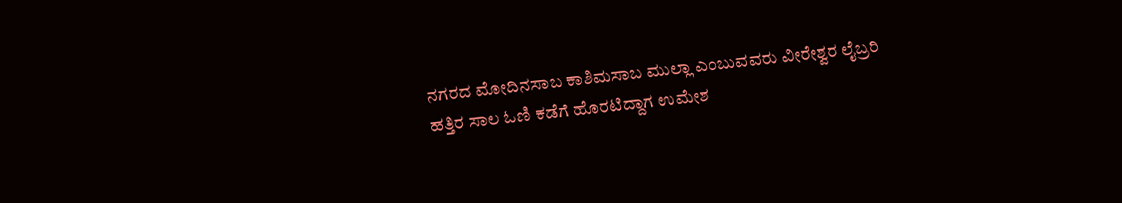ನಗರದ ಮೋದಿನಸಾಬ ಕಾಶಿಮಸಾಬ ಮುಲ್ಲಾ ಎಂಬುವವರು ವೀರೇಶ್ವರ ಲೈಬ್ರರಿ ಹತ್ತಿರ ಸಾಲ ಓಣಿ ಕಡೆಗೆ ಹೊರಟಿದ್ದಾಗ ಉಮೇಶ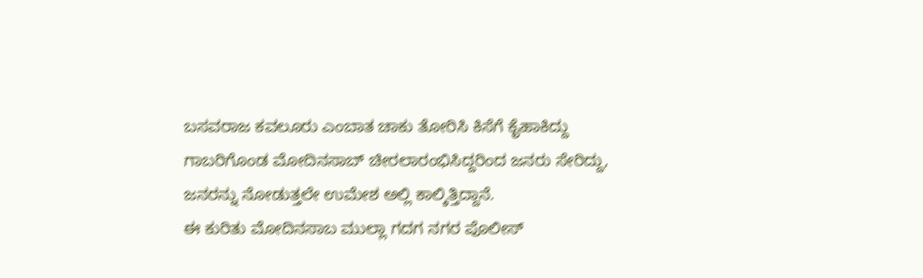ಬಸವರಾಜ ಕವಲೂರು ಎಂಬಾತ ಚಾಕು ತೋರಿಸಿ ಕಿಸೆಗೆ ಕೈಹಾಕಿದ್ದು ಗಾಬರಿಗೊಂಡ ಮೋದಿನಸಾಬ್ ಚೀರಲಾರಂಭಿಸಿದ್ದರಿಂದ ಜನರು ಸೇರಿದ್ದು, ಜನರನ್ನು ನೋಡುತ್ತಲೇ ಉಮೇಶ ಅಲ್ಲಿ ಕಾಲ್ಕಿತ್ತಿದ್ದಾನೆ.
ಈ ಕುರಿತು ಮೋದಿನಸಾಬ ಮುಲ್ಲಾ ಗದಗ ನಗರ ಪೊಲೀಸ್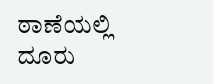ಠಾಣೆಯಲ್ಲಿ ದೂರು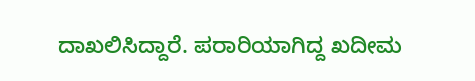ದಾಖಲಿಸಿದ್ದಾರೆ. ಪರಾರಿಯಾಗಿದ್ದ ಖದೀಮ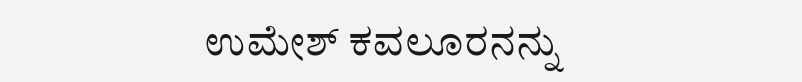ಉಮೇಶ್ ಕವಲೂರನನ್ನು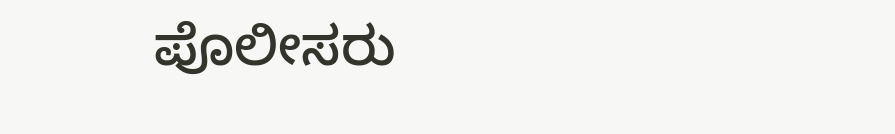ಪೊಲೀಸರು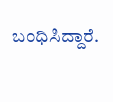ಬಂಧಿಸಿದ್ದಾರೆ.